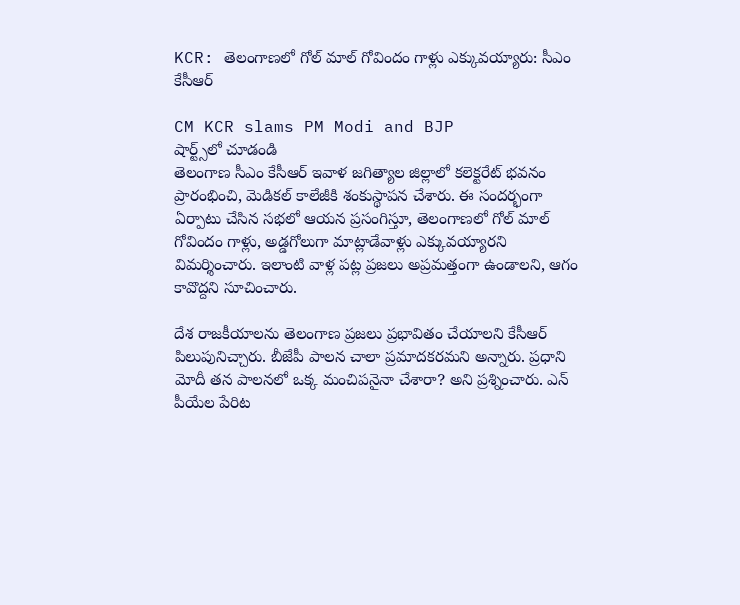KCR: తెలంగాణలో గోల్ మాల్ గోవిందం గాళ్లు ఎక్కువయ్యారు: సీఎం కేసీఆర్

CM KCR slams PM Modi and BJP
షార్ట్స్‌లో చూడండి
తెలంగాణ సీఎం కేసీఆర్ ఇవాళ జగిత్యాల జిల్లాలో కలెక్టరేట్ భవనం ప్రారంభించి, మెడికల్ కాలేజీకి శంకుస్థాపన చేశారు. ఈ సందర్భంగా ఏర్పాటు చేసిన సభలో ఆయన ప్రసంగిస్తూ, తెలంగాణలో గోల్ మాల్ గోవిందం గాళ్లు, అడ్డగోలుగా మాట్లాడేవాళ్లు ఎక్కువయ్యారని విమర్శించారు. ఇలాంటి వాళ్ల పట్ల ప్రజలు అప్రమత్తంగా ఉండాలని, ఆగం కావొద్దని సూచించారు.

దేశ రాజకీయాలను తెలంగాణ ప్రజలు ప్రభావితం చేయాలని కేసీఆర్ పిలుపునిచ్చారు. బీజేపీ పాలన చాలా ప్రమాదకరమని అన్నారు. ప్రధాని మోదీ తన పాలనలో ఒక్క మంచిపనైనా చేశారా? అని ప్రశ్నించారు. ఎన్ పీయేల పేరిట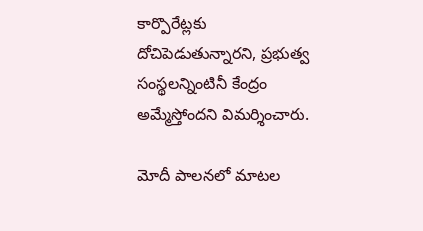కార్పొరేట్లకు దోచిపెడుతున్నారని, ప్రభుత్వ సంస్థలన్నింటినీ కేంద్రం అమ్మేస్తోందని విమర్శించారు.

మోదీ పాలనలో మాటల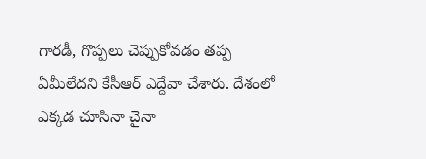గారడీ, గొప్పలు చెప్పుకోవడం తప్ప ఏమీలేదని కేసీఆర్ ఎద్దేవా చేశారు. దేశంలో ఎక్కడ చూసినా చైనా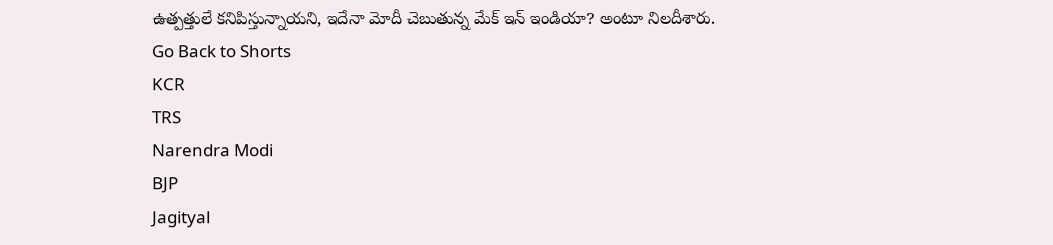ఉత్పత్తులే కనిపిస్తున్నాయని, ఇదేనా మోదీ చెబుతున్న మేక్ ఇన్ ఇండియా? అంటూ నిలదీశారు.
Go Back to Shorts
KCR
TRS
Narendra Modi
BJP
Jagityal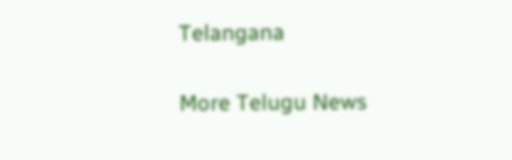Telangana

More Telugu News